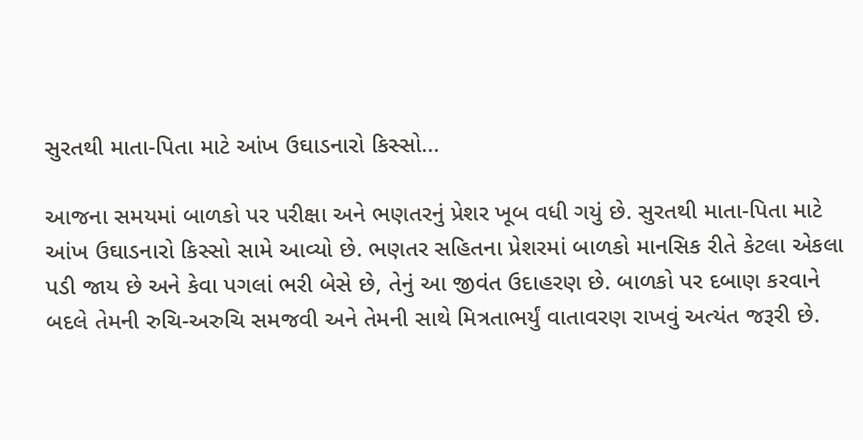સુરતથી માતા-પિતા માટે આંખ ઉઘાડનારો કિસ્સો...

આજના સમયમાં બાળકો પર પરીક્ષા અને ભણતરનું પ્રેશર ખૂબ વધી ગયું છે. સુરતથી માતા-પિતા માટે આંખ ઉઘાડનારો કિસ્સો સામે આવ્યો છે. ભણતર સહિતના પ્રેશરમાં બાળકો માનસિક રીતે કેટલા એકલા પડી જાય છે અને કેવા પગલાં ભરી બેસે છે, તેનું આ જીવંત ઉદાહરણ છે. બાળકો પર દબાણ કરવાને બદલે તેમની રુચિ-અરુચિ સમજવી અને તેમની સાથે મિત્રતાભર્યું વાતાવરણ રાખવું અત્યંત જરૂરી છે.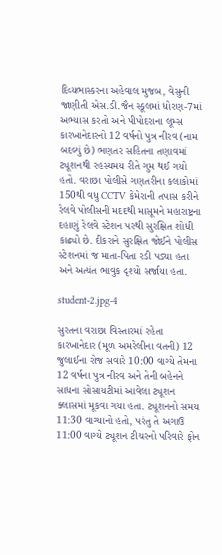દિવ્યભાસ્કરના અહેવાલ મુજબ, વેસુની જાણીતી એસ.ડી.જૈન સ્કૂલમાં ધોરણ-7માં અભ્યાસ કરતો અને પીપોદરાના લૂમ્સ કારખાનેદારનો 12 વર્ષનો પુત્ર નીરવ (નામ બદલ્યું છે) ભણતર સહિતના તણાવમાં ટ્યૂશનથી રહસ્યમય રીતે ગુમ થઈ ગયો હતો. વરાછા પોલીસે ગણતરીના કલાકોમાં 150થી વધુ CCTV કેમેરાની તપાસ કરીને રેલવે પોલીસની મદદથી માસૂમને મહારાષ્ટ્રના દહાણું રેલવે સ્ટેશન પરથી સુરક્ષિત શોધી કાઢ્યો છે. દીકરાને સુરક્ષિત જોઈને પોલીસ સ્ટેશનમાં જ માતા-પિતા રડી પડ્યા હતા અને અત્યંત ભાવુક દૃશ્યો સર્જાયા હતા.

student-2.jpg-4

સુરતના વરાછા વિસ્તારમાં રહેતા કારખાનેદાર (મૂળ અમરેલીના વતની) 12 જુલાઈના રોજ સવારે 10:00 વાગ્યે તેમના 12 વર્ષના પુત્ર નીરવ અને તેની બહેનને સાધના સોસાયટીમાં આવેલા ટ્યૂશન ક્લાસમાં મૂકવા ગયા હતા. ટ્યૂશનનો સમય 11:30 વાગ્યાનો હતો, પરંતુ તે અગાઉ 11:00 વાગ્યે ટ્યૂશન ટીચરનો પરિવારે ફોન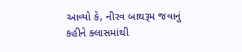આવ્યો કે, નીરવ બાથરૂમ જવાનું કહીને ક્લાસમાંથી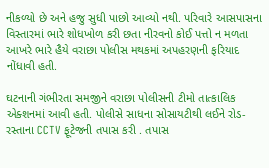નીકળ્યો છે અને હજુ સુધી પાછો આવ્યો નથી. પરિવારે આસપાસના વિસ્તારમાં ભારે શોધખોળ કરી છતા નીરવનો કોઈ પત્તો ન મળતા આખરે ભારે હૈયે વરાછા પોલીસ મથકમાં અપહરણની ફરિયાદ નોંધાવી હતી.

ઘટનાની ગંભીરતા સમજીને વરાછા પોલીસની ટીમો તાત્કાલિક એક્શનમાં આવી હતી. પોલીસે સાધના સોસાયટીથી લઈને રોડ-રસ્તાના CCTV ફૂટેજની તપાસ કરી . તપાસ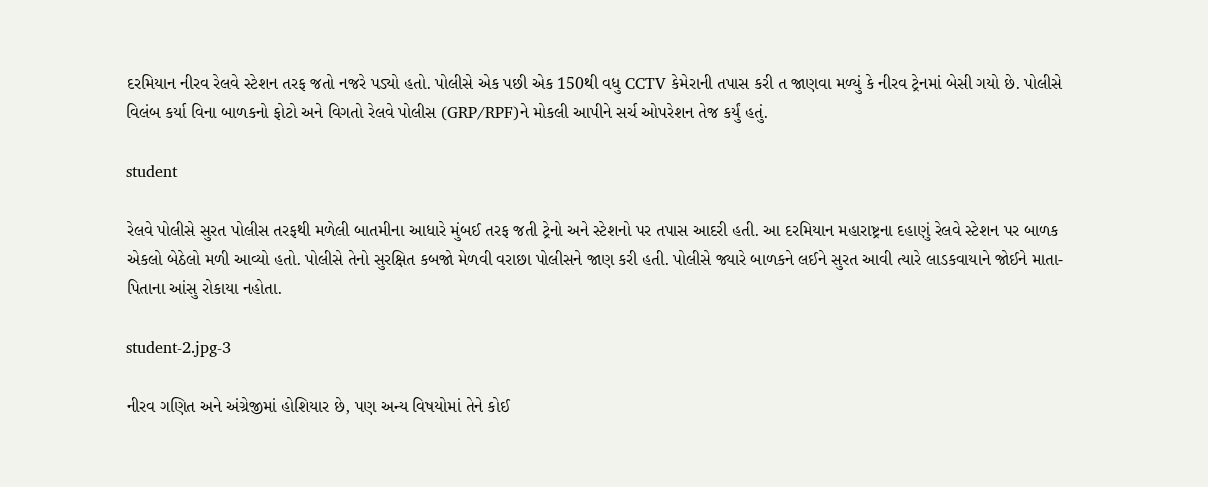દરમિયાન નીરવ રેલવે સ્ટેશન તરફ જતો નજરે પડ્યો હતો. પોલીસે એક પછી એક 150થી વધુ CCTV કેમેરાની તપાસ કરી ત જાણવા મળ્યું કે નીરવ ટ્રેનમાં બેસી ગયો છે. પોલીસે વિલંબ કર્યા વિના બાળકનો ફોટો અને વિગતો રેલવે પોલીસ (GRP/RPF)ને મોકલી આપીને સર્ચ ઓપરેશન તેજ કર્યું હતું.

student

રેલવે પોલીસે સુરત પોલીસ તરફથી મળેલી બાતમીના આધારે મુંબઈ તરફ જતી ટ્રેનો અને સ્ટેશનો પર તપાસ આદરી હતી. આ દરમિયાન મહારાષ્ટ્રના દહાણું રેલવે સ્ટેશન પર બાળક એકલો બેઠેલો મળી આવ્યો હતો. પોલીસે તેનો સુરક્ષિત કબજો મેળવી વરાછા પોલીસને જાણ કરી હતી. પોલીસે જ્યારે બાળકને લઈને સુરત આવી ત્યારે લાડકવાયાને જોઈને માતા-પિતાના આંસુ રોકાયા નહોતા.

student-2.jpg-3

નીરવ ગણિત અને અંગ્રેજીમાં હોશિયાર છે, પણ અન્ય વિષયોમાં તેને કોઈ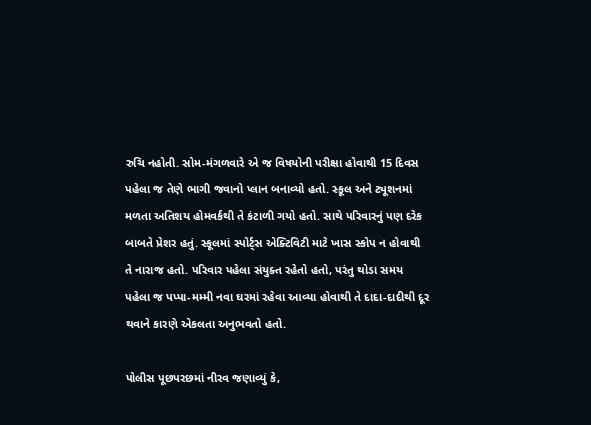રુચિ નહોતી. સોમ-મંગળવારે એ જ વિષયોની પરીક્ષા હોવાથી 15 દિવસ પહેલા જ તેણે ભાગી જવાનો પ્લાન બનાવ્યો હતો. સ્કૂલ અને ટ્યૂશનમાં મળતા અતિશય હોમવર્કથી તે કંટાળી ગયો હતો. સાથે પરિવારનું પણ દરેક બાબતે પ્રેશર હતું. સ્કૂલમાં સ્પોર્ટ્સ એક્ટિવિટી માટે ખાસ સ્કોપ ન હોવાથી તે નારાજ હતો. પરિવાર પહેલા સંયુક્ત રહેતો હતો, પરંતુ થોડા સમય પહેલા જ પપ્પા-મમ્મી નવા ઘરમાં રહેવા આવ્યા હોવાથી તે દાદા-દાદીથી દૂર થવાને કારણે એકલતા અનુભવતો હતો.

પોલીસ પૂછપરછમાં નીરવ જણાવ્યું કે,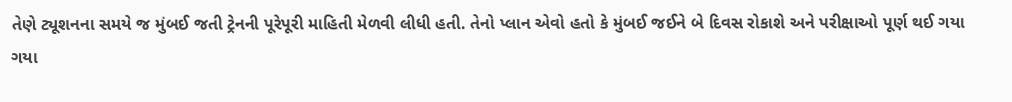તેણે ટ્યૂશનના સમયે જ મુંબઈ જતી ટ્રેનની પૂરેપૂરી માહિતી મેળવી લીધી હતી. તેનો પ્લાન એવો હતો કે મુંબઈ જઈને બે દિવસ રોકાશે અને પરીક્ષાઓ પૂર્ણ થઈ ગયા ગયા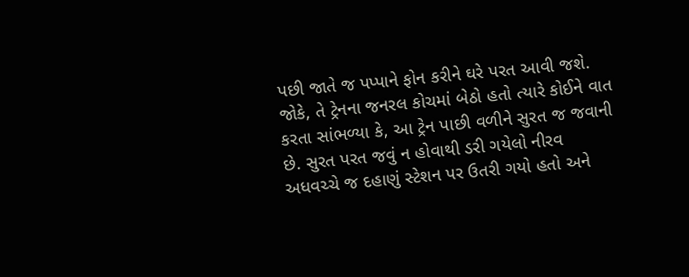પછી જાતે જ પપ્પાને ફોન કરીને ઘરે પરત આવી જશે. જોકે, તે ટ્રેનના જનરલ કોચમાં બેઠો હતો ત્યારે કોઈને વાત કરતા સાંભળ્યા કે, આ ટ્રેન પાછી વળીને સુરત જ જવાની છે. સુરત પરત જવું ન હોવાથી ડરી ગયેલો નીરવ અધવચ્ચે જ દહાણું સ્ટેશન પર ઉતરી ગયો હતો અને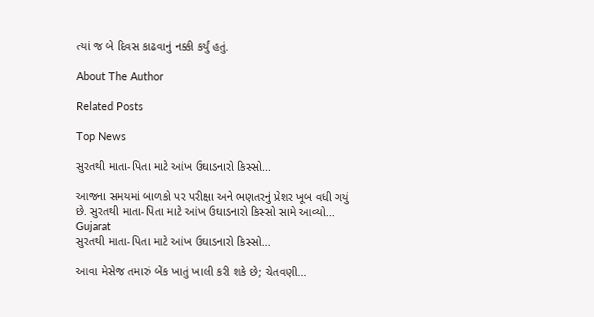ત્યાં જ બે દિવસ કાઢવાનું નક્કી કર્યું હતું.

About The Author

Related Posts

Top News

સુરતથી માતા-પિતા માટે આંખ ઉઘાડનારો કિસ્સો...

આજના સમયમાં બાળકો પર પરીક્ષા અને ભણતરનું પ્રેશર ખૂબ વધી ગયું છે. સુરતથી માતા-પિતા માટે આંખ ઉઘાડનારો કિસ્સો સામે આવ્યો...
Gujarat
સુરતથી માતા-પિતા માટે આંખ ઉઘાડનારો કિસ્સો...

આવા મેસેજ તમારું બેંક ખાતું ખાલી કરી શકે છે; ચેતવણી...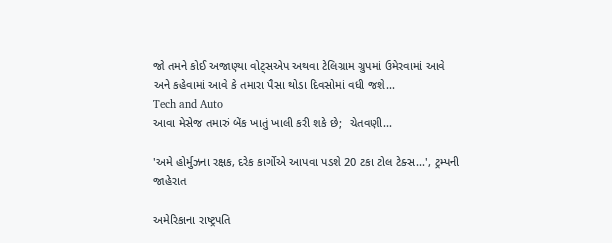જો તમને કોઈ અજાણ્યા વોટ્સએપ અથવા ટેલિગ્રામ ગ્રુપમાં ઉમેરવામાં આવે અને કહેવામાં આવે કે તમારા પૈસા થોડા દિવસોમાં વધી જશે...
Tech and Auto
આવા મેસેજ તમારું બેંક ખાતું ખાલી કરી શકે છે;  ચેતવણી...

'અમે હોર્મુઝના રક્ષક, દરેક કાર્ગોએ આપવા પડશે 20 ટકા ટોલ ટેક્સ...', ટ્રમ્પની જાહેરાત

અમેરિકાના રાષ્ટ્રપતિ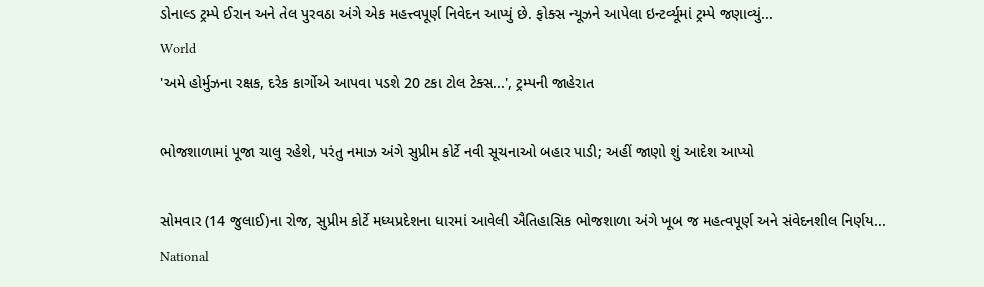ડોનાલ્ડ ટ્રમ્પે ઈરાન અને તેલ પુરવઠા અંગે એક મહત્ત્વપૂર્ણ નિવેદન આપ્યું છે. ફોક્સ ન્યૂઝને આપેલા ઇન્ટર્વ્યૂમાં ટ્રમ્પે જણાવ્યું...
World
'અમે હોર્મુઝના રક્ષક, દરેક કાર્ગોએ આપવા પડશે 20 ટકા ટોલ ટેક્સ...', ટ્રમ્પની જાહેરાત

ભોજશાળામાં પૂજા ચાલુ રહેશે, પરંતુ નમાઝ અંગે સુપ્રીમ કોર્ટે નવી સૂચનાઓ બહાર પાડી; અહીં જાણો શું આદેશ આપ્યો

સોમવાર (14 જુલાઈ)ના રોજ, સુપ્રીમ કોર્ટે મધ્યપ્રદેશના ધારમાં આવેલી ઐતિહાસિક ભોજશાળા અંગે ખૂબ જ મહત્વપૂર્ણ અને સંવેદનશીલ નિર્ણય...
National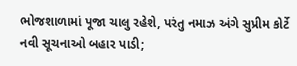ભોજશાળામાં પૂજા ચાલુ રહેશે, પરંતુ નમાઝ અંગે સુપ્રીમ કોર્ટે નવી સૂચનાઓ બહાર પાડી;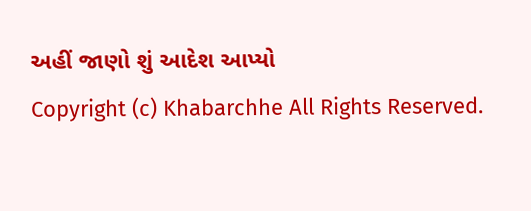અહીં જાણો શું આદેશ આપ્યો
Copyright (c) Khabarchhe All Rights Reserved.